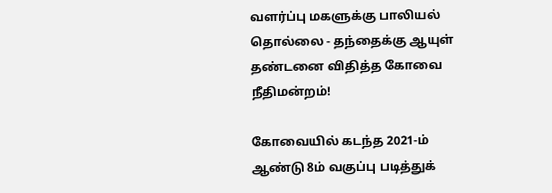வளர்ப்பு மகளுக்கு பாலியல் தொல்லை - தந்தைக்கு ஆயுள் தண்டனை விதித்த கோவை நீதிமன்றம்!

கோவையில் கடந்த 2021-ம் ஆண்டு 8ம் வகுப்பு படித்துக்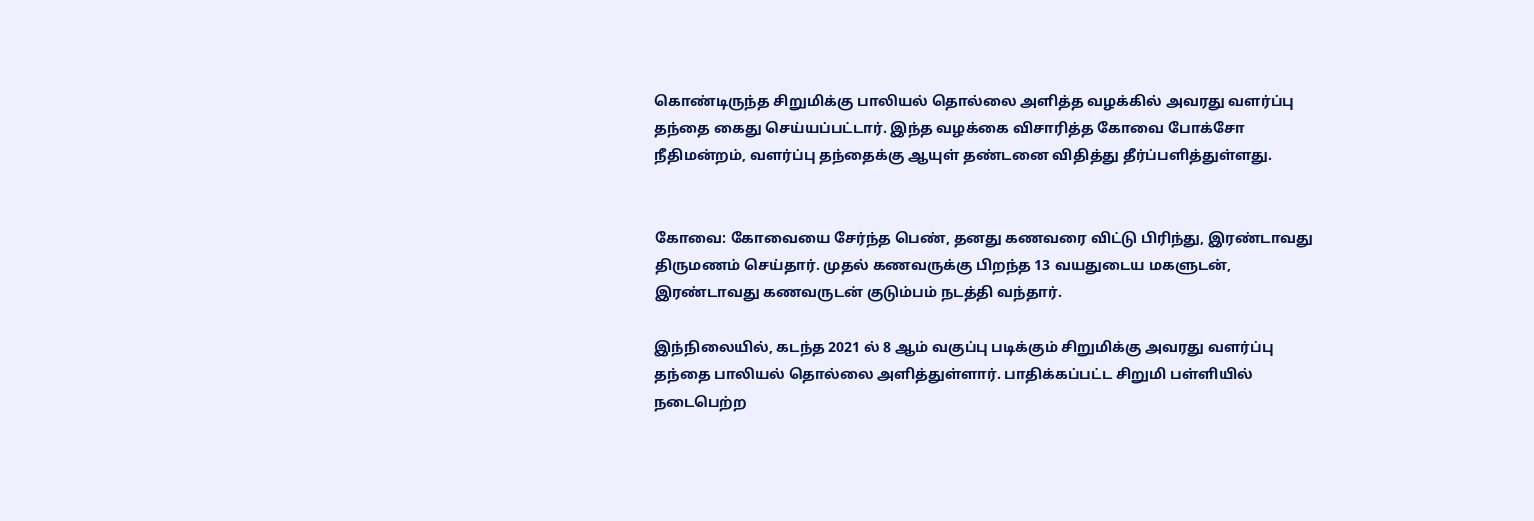கொண்டிருந்த சிறுமிக்கு பாலியல் தொல்லை அளித்த வழக்கில் அவரது வளர்ப்பு தந்தை கைது செய்யப்பட்டார். இந்த வழக்கை விசாரித்த கோவை போக்சோ நீதிமன்றம், வளர்ப்பு தந்தைக்கு ஆயுள் தண்டனை விதித்து தீர்ப்பளித்துள்ளது.


கோவை: கோவையை சேர்ந்த பெண், தனது கணவரை விட்டு பிரிந்து, இரண்டாவது திருமணம் செய்தார். முதல் கணவருக்கு பிறந்த 13 வயதுடைய மகளுடன், இரண்டாவது கணவருடன் குடும்பம் நடத்தி வந்தார்.

இந்நிலையில், கடந்த 2021 ல் 8 ஆம் வகுப்பு படிக்கும் சிறுமிக்கு அவரது வளர்ப்பு தந்தை பாலியல் தொல்லை அளித்துள்ளார். பாதிக்கப்பட்ட சிறுமி பள்ளியில் நடைபெற்ற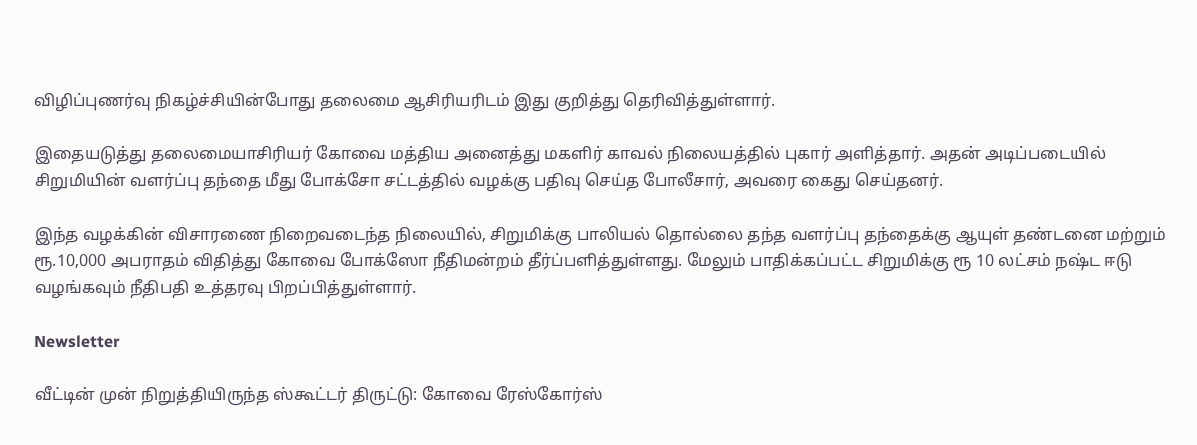விழிப்புணர்வு நிகழ்ச்சியின்போது தலைமை ஆசிரியரிடம் இது குறித்து தெரிவித்துள்ளார்.

இதையடுத்து தலைமையாசிரியர் கோவை மத்திய அனைத்து மகளிர் காவல் நிலையத்தில் புகார் அளித்தார். அதன் அடிப்படையில் சிறுமியின் வளர்ப்பு தந்தை மீது போக்சோ சட்டத்தில் வழக்கு பதிவு செய்த போலீசார், அவரை கைது செய்தனர்.

இந்த வழக்கின் விசாரணை நிறைவடைந்த நிலையில், சிறுமிக்கு பாலியல் தொல்லை தந்த வளர்ப்பு தந்தைக்கு ஆயுள் தண்டனை மற்றும் ரூ.10,000 அபராதம் விதித்து கோவை போக்ஸோ நீதிமன்றம் தீர்ப்பளித்துள்ளது. மேலும் பாதிக்கப்பட்ட சிறுமிக்கு ரூ 10 லட்சம் நஷ்ட ஈடு வழங்கவும் நீதிபதி உத்தரவு பிறப்பித்துள்ளார்.

Newsletter

வீட்டின் முன் நிறுத்தியிருந்த ஸ்கூட்டர் திருட்டு: கோவை ரேஸ்கோர்ஸ்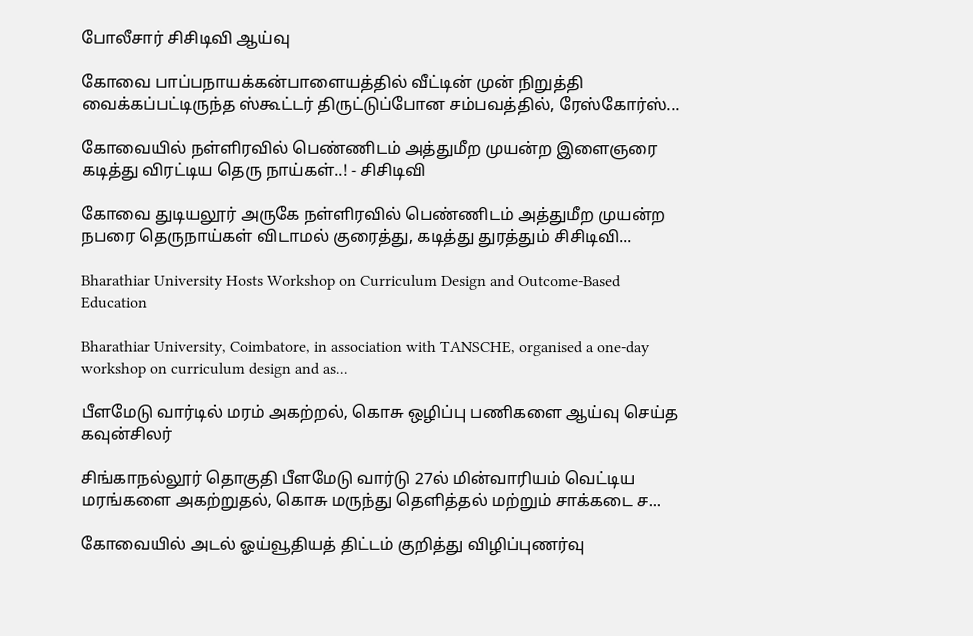போலீசார் சிசிடிவி ஆய்வு

கோவை பாப்பநாயக்கன்பாளையத்தில் வீட்டின் முன் நிறுத்தி வைக்கப்பட்டிருந்த ஸ்கூட்டர் திருட்டுப்போன சம்பவத்தில், ரேஸ்கோர்ஸ்...

கோவையில் நள்ளிரவில் பெண்ணிடம் அத்துமீற முயன்ற இளைஞரை கடித்து விரட்டிய தெரு நாய்கள்..! - சிசிடிவி

கோவை துடியலூர் அருகே நள்ளிரவில் பெண்ணிடம் அத்துமீற முயன்ற நபரை தெருநாய்கள் விடாமல் குரைத்து, கடித்து துரத்தும் சிசிடிவி...

Bharathiar University Hosts Workshop on Curriculum Design and Outcome-Based Education

Bharathiar University, Coimbatore, in association with TANSCHE, organised a one-day workshop on curriculum design and as...

பீளமேடு வார்டில் மரம் அகற்றல், கொசு ஒழிப்பு பணிகளை ஆய்வு செய்த கவுன்சிலர்

சிங்காநல்லூர் தொகுதி பீளமேடு வார்டு 27ல் மின்வாரியம் வெட்டிய மரங்களை அகற்றுதல், கொசு மருந்து தெளித்தல் மற்றும் சாக்கடை ச...

கோவையில் அடல் ஓய்வூதியத் திட்டம் குறித்து விழிப்புணர்வு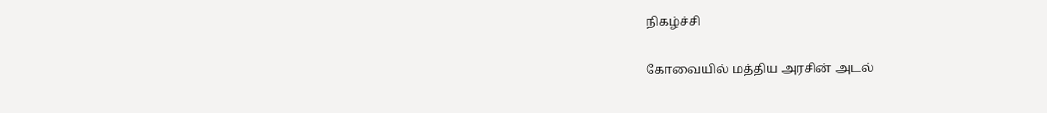நிகழ்ச்சி

கோவையில் மத்திய அரசின் அடல்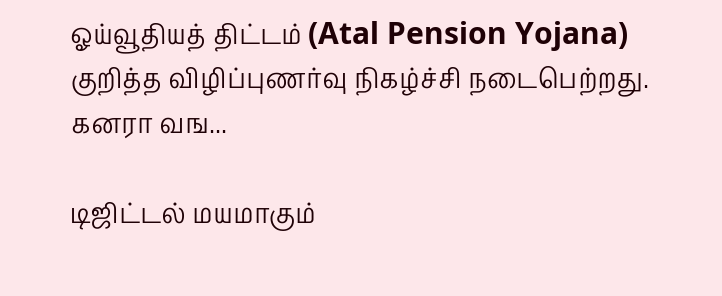ஓய்வூதியத் திட்டம் (Atal Pension Yojana) குறித்த விழிப்புணர்வு நிகழ்ச்சி நடைபெற்றது. கனரா வங...

டிஜிட்டல் மயமாகும்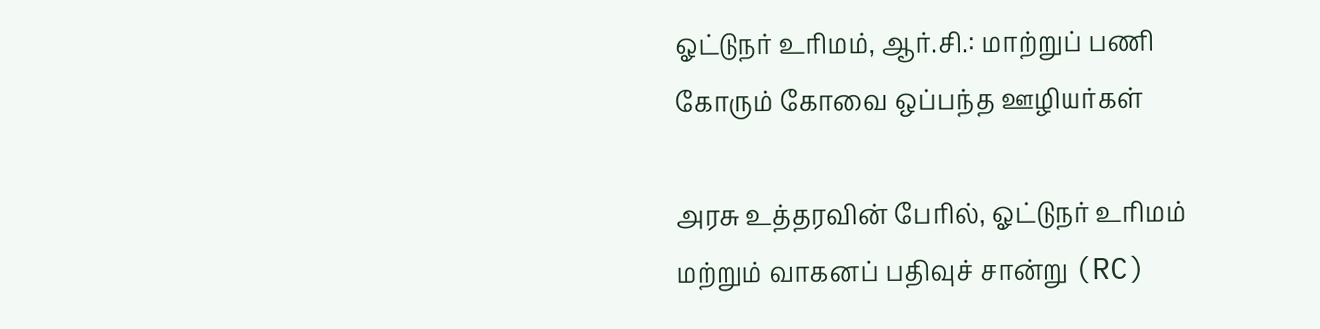ஓட்டுநர் உரிமம், ஆர்.சி.: மாற்றுப் பணி கோரும் கோவை ஒப்பந்த ஊழியர்கள்

அரசு உத்தரவின் பேரில், ஓட்டுநர் உரிமம் மற்றும் வாகனப் பதிவுச் சான்று (RC)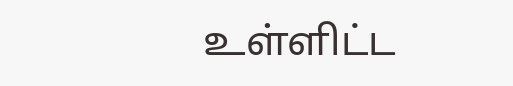உள்ளிட்ட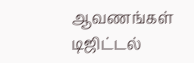ஆவணங்கள் டிஜிட்டல்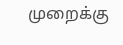முறைக்கு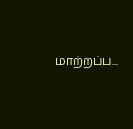மாற்றப்ப...